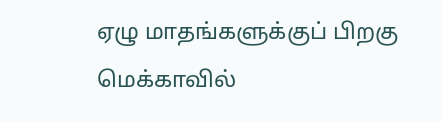ஏழு மாதங்களுக்குப் பிறகு மெக்காவில்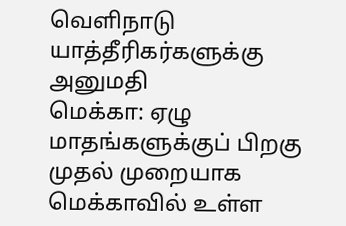வெளிநாடு யாத்தீரிகர்களுக்கு அனுமதி
மெக்கா: ஏழு மாதங்களுக்குப் பிறகு முதல் முறையாக மெக்காவில் உள்ள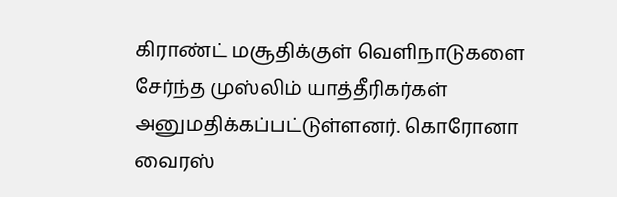கிராண்ட் மசூதிக்குள் வெளிநாடுகளை சேர்ந்த முஸ்லிம் யாத்தீரிகர்கள் அனுமதிக்கப்பட்டுள்ளனர். கொரோனா வைரஸ்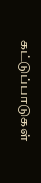கட்டுப்பாடுகள்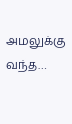அமலுக்கு வந்த…